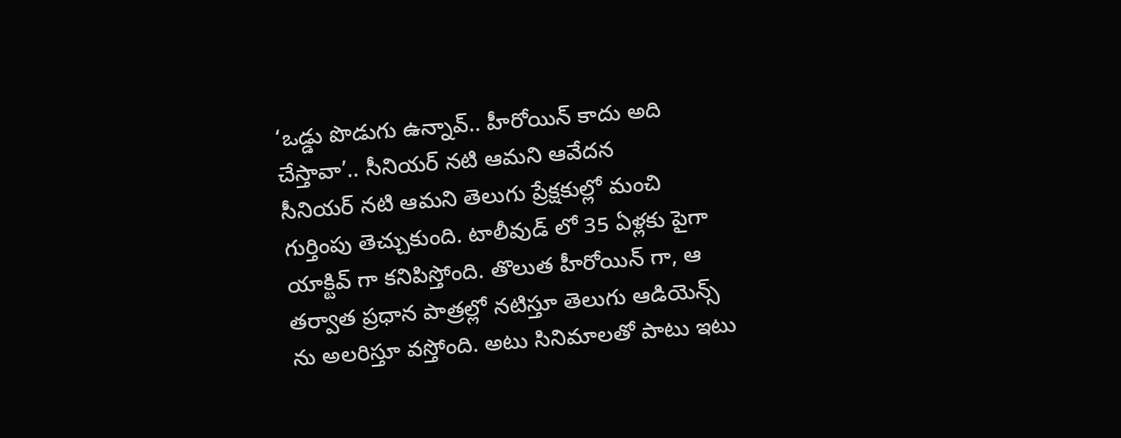‘ఒడ్డు పొడుగు ఉన్నావ్.. హీరోయిన్ కాదు అది చేస్తావా’.. సీనియర్ నటి ఆమని ఆవేదన
సీనియర్ నటి ఆమని తెలుగు ప్రేక్షకుల్లో మంచి గుర్తింపు తెచ్చుకుంది. టాలీవుడ్ లో 35 ఏళ్లకు పైగా యాక్టివ్ గా కనిపిస్తోంది. తొలుత హీరోయిన్ గా, ఆ తర్వాత ప్రధాన పాత్రల్లో నటిస్తూ తెలుగు ఆడియెన్స్ ను అలరిస్తూ వస్తోంది. అటు సినిమాలతో పాటు ఇటు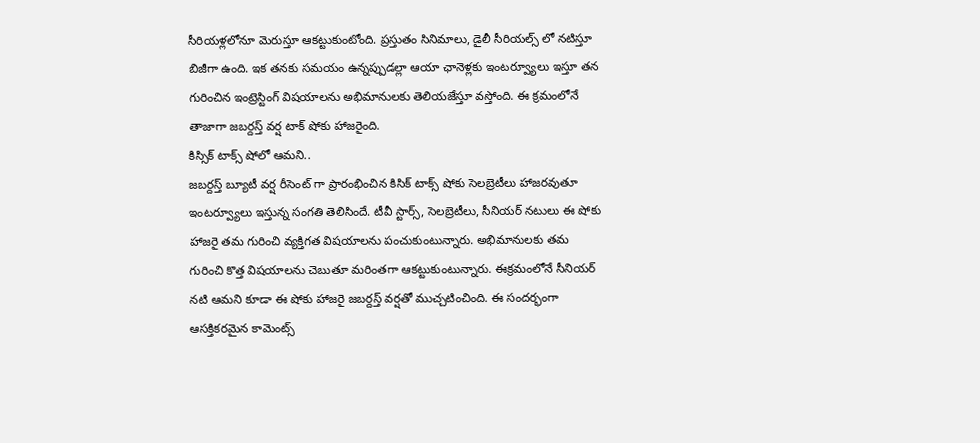సీరియళ్లలోనూ మెరుస్తూ ఆకట్టుకుంటోంది. ప్రస్తుతం సినిమాలు, డైలీ సీరియల్స్ లో నటిస్తూ బిజీగా ఉంది. ఇక తనకు సమయం ఉన్నప్పుడల్లా ఆయా ఛానెళ్లకు ఇంటర్వ్యూలు ఇస్తూ తన గురించిన ఇంట్రెస్టింగ్ విషయాలను అభిమానులకు తెలియజేస్తూ వస్తోంది. ఈ క్రమంలోనే తాజాగా జబర్దస్త్ వర్ష టాక్ షోకు హాజరైంది.
కిస్సిక్ టాక్స్ షోలో ఆమని..
జబర్దస్త్ బ్యూటీ వర్ష రీసెంట్ గా ప్రారంభించిన కిసిక్ టాక్స్ షోకు సెలబ్రెటీలు హాజరవుతూ ఇంటర్వ్యూలు ఇస్తున్న సంగతి తెలిసిందే. టీవీ స్టార్స్, సెలబ్రెటీలు, సీనియర్ నటులు ఈ షోకు హాజరై తమ గురించి వ్యక్తిగత విషయాలను పంచుకుంటున్నారు. అభిమానులకు తమ గురించి కొత్త విషయాలను చెబుతూ మరింతగా ఆకట్టుకుంటున్నారు. ఈక్రమంలోనే సీనియర్ నటి ఆమని కూడా ఈ షోకు హాజరై జబర్దస్త్ వర్షతో ముచ్చటించింది. ఈ సందర్భంగా ఆసక్తికరమైన కామెంట్స్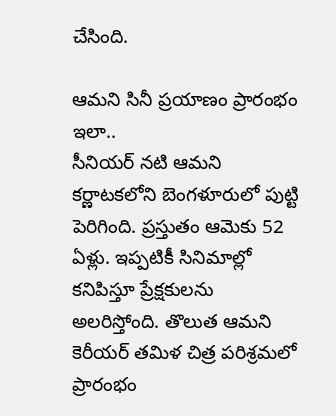చేసింది.

ఆమని సినీ ప్రయాణం ప్రారంభం ఇలా..
సీనియర్ నటి ఆమని కర్ణాటకలోని బెంగళూరులో పుట్టి పెరిగింది. ప్రస్తుతం ఆమెకు 52 ఏళ్లు. ఇప్పటికీ సినిమాల్లో కనిపిస్తూ ప్రేక్షకులను అలరిస్తోంది. తొలుత ఆమని కెరీయర్ తమిళ చిత్ర పరిశ్రమలో ప్రారంభం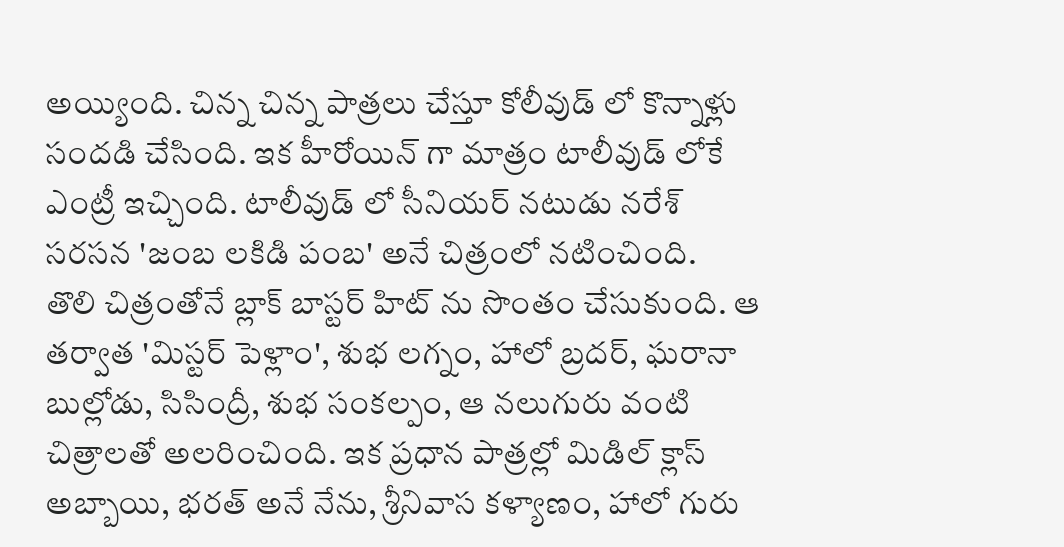అయ్యింది. చిన్న చిన్న పాత్రలు చేస్తూ కోలీవుడ్ లో కొన్నాళ్లు సందడి చేసింది. ఇక హీరోయిన్ గా మాత్రం టాలీవుడ్ లోకే ఎంట్రీ ఇచ్చింది. టాలీవుడ్ లో సీనియర్ నటుడు నరేశ్ సరసన 'జంబ లకిడి పంబ' అనే చిత్రంలో నటించింది.
తొలి చిత్రంతోనే బ్లాక్ బాస్టర్ హిట్ ను సొంతం చేసుకుంది. ఆ తర్వాత 'మిస్టర్ పెళ్లాం', శుభ లగ్నం, హాలో బ్రదర్, ఘరానా బుల్లోడు, సిసింద్రీ, శుభ సంకల్పం, ఆ నలుగురు వంటి చిత్రాలతో అలరించింది. ఇక ప్రధాన పాత్రల్లో మిడిల్ క్లాస్ అబ్బాయి, భరత్ అనే నేను, శ్రీనివాస కళ్యాణం, హాలో గురు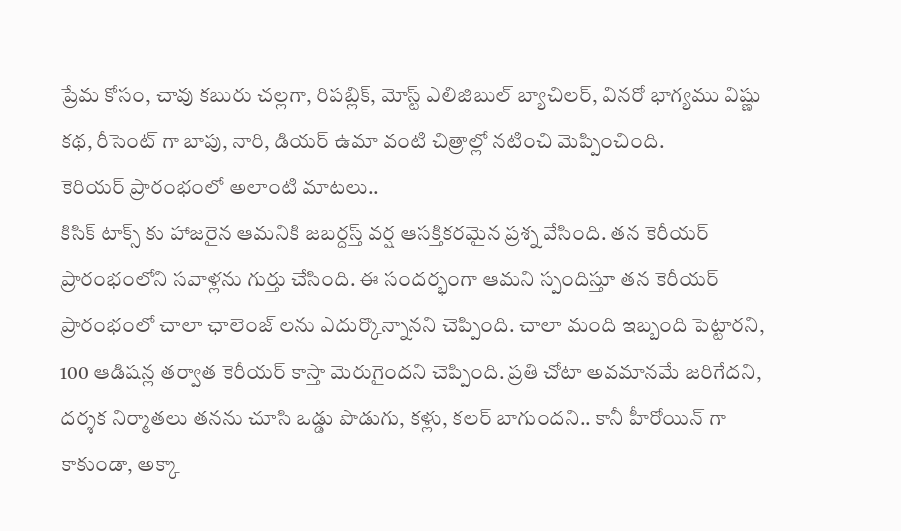ప్రేమ కోసం, చావు కబురు చల్లగా, రిపబ్లిక్, మోస్ట్ ఎలిజిబుల్ బ్యాచిలర్, వినరో భాగ్యము విష్ణు కథ, రీసెంట్ గా బాపు, నారి, డియర్ ఉమా వంటి చిత్రాల్లో నటించి మెప్పించింది.
కెరియర్ ప్రారంభంలో అలాంటి మాటలు..
కిసిక్ టాక్స్ కు హాజరైన ఆమనికి జబర్దస్త్ వర్ష ఆసక్తికరమైన ప్రశ్న వేసింది. తన కెరీయర్ ప్రారంభంలోని సవాళ్లను గుర్తు చేసింది. ఈ సందర్భంగా ఆమని స్పందిస్తూ తన కెరీయర్ ప్రారంభంలో చాలా ఛాలెంజ్ లను ఎదుర్కొన్నానని చెప్పింది. చాలా మంది ఇబ్బంది పెట్టారని, 100 ఆడిషన్ల తర్వాత కెరీయర్ కాస్తా మెరుగైందని చెప్పింది. ప్రతి చోటా అవమానమే జరిగేదని, దర్శక నిర్మాతలు తనను చూసి ఒడ్డు పొడుగు, కళ్లు, కలర్ బాగుందని.. కానీ హీరోయిన్ గా కాకుండా, అక్కా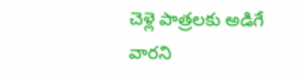చెళ్లె పాత్రలకు అడిగే వారని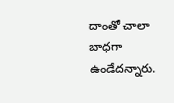దాంతో చాలా బాధగా ఉండేదన్నారు.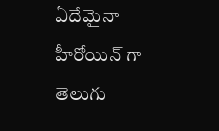ఏదేమైనా హీరోయిన్ గా తెలుగు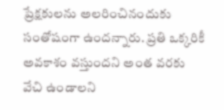ప్రేక్షకులను అలరించినందుకు సంతోషంగా ఉందన్నారు. ప్రతి ఒక్కరికీ అవకాశం వస్తుందని అంత వరకు వేచి ఉండాలని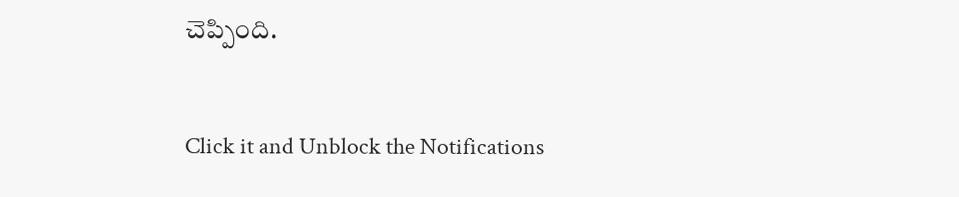చెప్పింది.


Click it and Unblock the Notifications